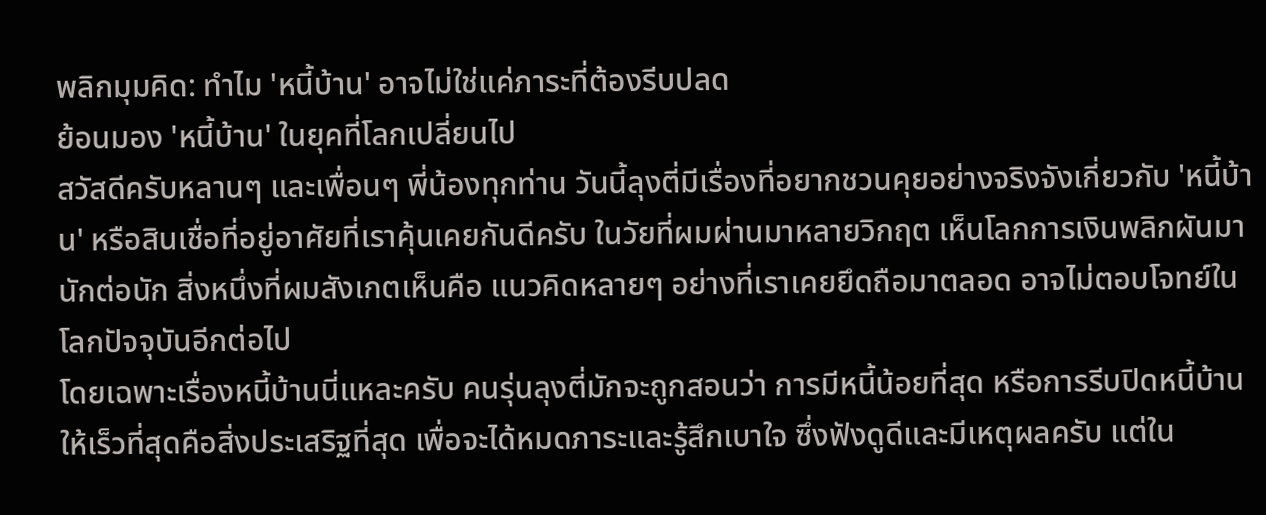พลิกมุมคิด: ทำไม 'หนี้บ้าน' อาจไม่ใช่แค่ภาระที่ต้องรีบปลด
ย้อนมอง 'หนี้บ้าน' ในยุคที่โลกเปลี่ยนไป
สวัสดีครับหลานๆ และเพื่อนๆ พี่น้องทุกท่าน วันนี้ลุงตี่มีเรื่องที่อยากชวนคุยอย่างจริงจังเกี่ยวกับ 'หนี้บ้าน' หรือสินเชื่อที่อยู่อาศัยที่เราคุ้นเคยกันดีครับ ในวัยที่ผมผ่านมาหลายวิกฤต เห็นโลกการเงินพลิกผันมานักต่อนัก สิ่งหนึ่งที่ผมสังเกตเห็นคือ แนวคิดหลายๆ อย่างที่เราเคยยึดถือมาตลอด อาจไม่ตอบโจทย์ในโลกปัจจุบันอีกต่อไป
โดยเฉพาะเรื่องหนี้บ้านนี่แหละครับ คนรุ่นลุงตี่มักจะถูกสอนว่า การมีหนี้น้อยที่สุด หรือการรีบปิดหนี้บ้านให้เร็วที่สุดคือสิ่งประเสริฐที่สุด เพื่อจะได้หมดภาระและรู้สึกเบาใจ ซึ่งฟังดูดีและมีเหตุผลครับ แต่ใน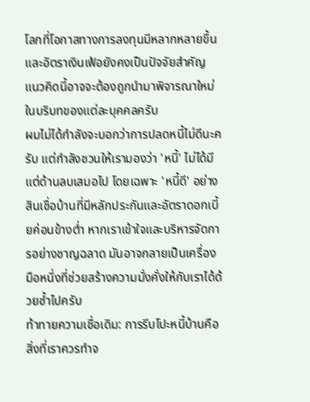โลกที่โอกาสทางการลงทุนมีหลากหลายขึ้น และอัตราเงินเฟ้อยังคงเป็นปัจจัยสำคัญ แนวคิดนี้อาจจะต้องถูกนำมาพิจารณาใหม่ในบริบทของแต่ละบุคคลครับ
ผมไม่ได้กำลังจะบอกว่าการปลดหนี้ไม่ดีนะครับ แต่กำลังชวนให้เรามองว่า 'หนี้' ไม่ได้มีแต่ด้านลบเสมอไป โดยเฉพาะ 'หนี้ดี' อย่างสินเชื่อบ้านที่มีหลักประกันและอัตราดอกเบี้ยค่อนข้างต่ำ หากเราเข้าใจและบริหารจัดการอย่างชาญฉลาด มันอาจกลายเป็นเครื่องมือหนึ่งที่ช่วยสร้างความมั่งคั่งให้กับเราได้ด้วยซ้ำไปครับ
ท้าทายความเชื่อเดิม: การรีบโปะหนี้บ้านคือสิ่งที่เราควรทำจ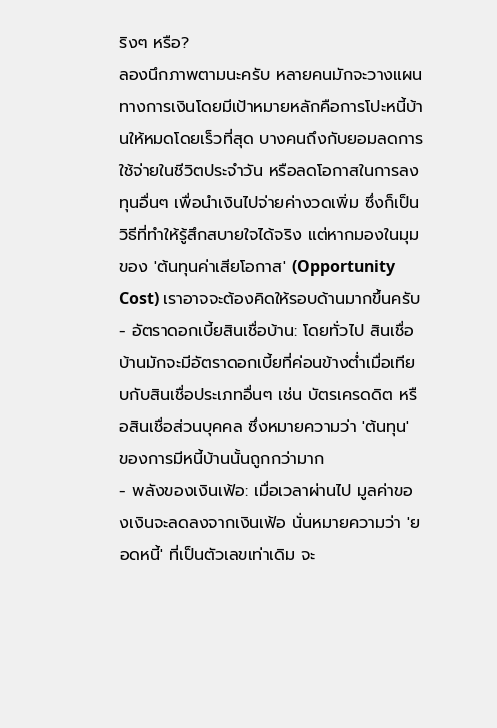ริงๆ หรือ?
ลองนึกภาพตามนะครับ หลายคนมักจะวางแผนทางการเงินโดยมีเป้าหมายหลักคือการโปะหนี้บ้านให้หมดโดยเร็วที่สุด บางคนถึงกับยอมลดการใช้จ่ายในชีวิตประจำวัน หรือลดโอกาสในการลงทุนอื่นๆ เพื่อนำเงินไปจ่ายค่างวดเพิ่ม ซึ่งก็เป็นวิธีที่ทำให้รู้สึกสบายใจได้จริง แต่หากมองในมุมของ 'ต้นทุนค่าเสียโอกาส' (Opportunity Cost) เราอาจจะต้องคิดให้รอบด้านมากขึ้นครับ
- อัตราดอกเบี้ยสินเชื่อบ้าน: โดยทั่วไป สินเชื่อบ้านมักจะมีอัตราดอกเบี้ยที่ค่อนข้างต่ำเมื่อเทียบกับสินเชื่อประเภทอื่นๆ เช่น บัตรเครดดิต หรือสินเชื่อส่วนบุคคล ซึ่งหมายความว่า 'ต้นทุน' ของการมีหนี้บ้านนั้นถูกกว่ามาก
- พลังของเงินเฟ้อ: เมื่อเวลาผ่านไป มูลค่าของเงินจะลดลงจากเงินเฟ้อ นั่นหมายความว่า 'ยอดหนี้' ที่เป็นตัวเลขเท่าเดิม จะ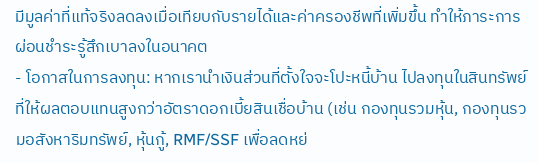มีมูลค่าที่แท้จริงลดลงเมื่อเทียบกับรายได้และค่าครองชีพที่เพิ่มขึ้น ทำให้ภาระการผ่อนชำระรู้สึกเบาลงในอนาคต
- โอกาสในการลงทุน: หากเรานำเงินส่วนที่ตั้งใจจะโปะหนี้บ้าน ไปลงทุนในสินทรัพย์ที่ให้ผลตอบแทนสูงกว่าอัตราดอกเบี้ยสินเชื่อบ้าน (เช่น กองทุนรวมหุ้น, กองทุนรวมอสังหาริมทรัพย์, หุ้นกู้, RMF/SSF เพื่อลดหย่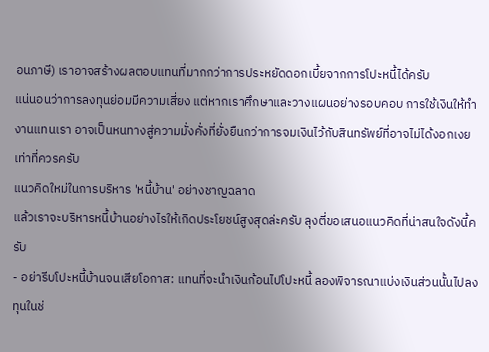อนภาษี) เราอาจสร้างผลตอบแทนที่มากกว่าการประหยัดดอกเบี้ยจากการโปะหนี้ได้ครับ
แน่นอนว่าการลงทุนย่อมมีความเสี่ยง แต่หากเราศึกษาและวางแผนอย่างรอบคอบ การใช้เงินให้ทำงานแทนเรา อาจเป็นหนทางสู่ความมั่งคั่งที่ยั่งยืนกว่าการจมเงินไว้กับสินทรัพย์ที่อาจไม่ได้งอกเงยเท่าที่ควรครับ
แนวคิดใหม่ในการบริหาร 'หนี้บ้าน' อย่างชาญฉลาด
แล้วเราจะบริหารหนี้บ้านอย่างไรให้เกิดประโยชน์สูงสุดล่ะครับ ลุงตี่ขอเสนอแนวคิดที่น่าสนใจดังนี้ครับ
- อย่ารีบโปะหนี้บ้านจนเสียโอกาส: แทนที่จะนำเงินก้อนไปโปะหนี้ ลองพิจารณาแบ่งเงินส่วนนั้นไปลงทุนในช่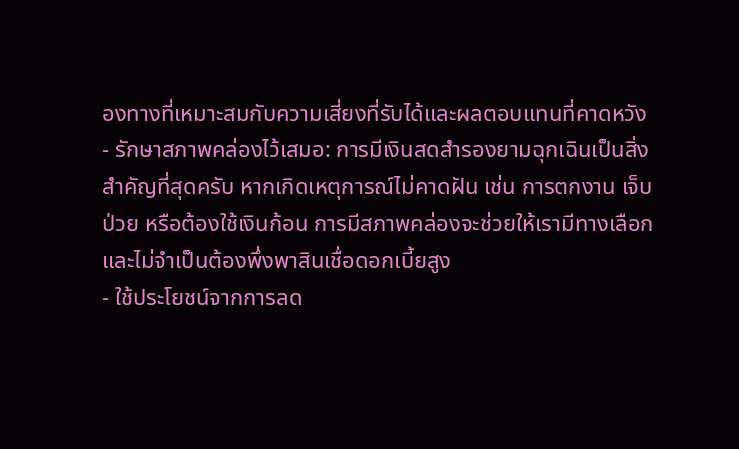องทางที่เหมาะสมกับความเสี่ยงที่รับได้และผลตอบแทนที่คาดหวัง
- รักษาสภาพคล่องไว้เสมอ: การมีเงินสดสำรองยามฉุกเฉินเป็นสิ่งสำคัญที่สุดครับ หากเกิดเหตุการณ์ไม่คาดฝัน เช่น การตกงาน เจ็บป่วย หรือต้องใช้เงินก้อน การมีสภาพคล่องจะช่วยให้เรามีทางเลือกและไม่จำเป็นต้องพึ่งพาสินเชื่อดอกเบี้ยสูง
- ใช้ประโยชน์จากการลด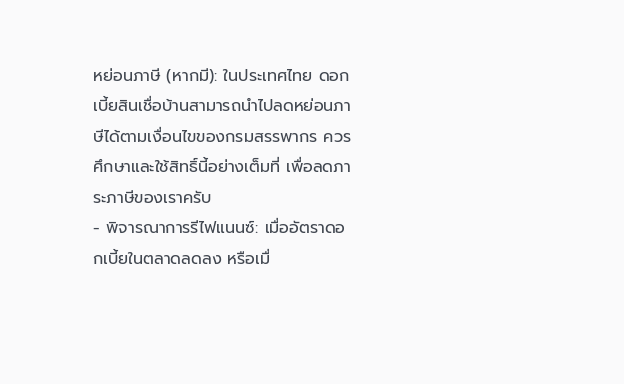หย่อนภาษี (หากมี): ในประเทศไทย ดอกเบี้ยสินเชื่อบ้านสามารถนำไปลดหย่อนภาษีได้ตามเงื่อนไขของกรมสรรพากร ควรศึกษาและใช้สิทธิ์นี้อย่างเต็มที่ เพื่อลดภาระภาษีของเราครับ
- พิจารณาการรีไฟแนนซ์: เมื่ออัตราดอกเบี้ยในตลาดลดลง หรือเมื่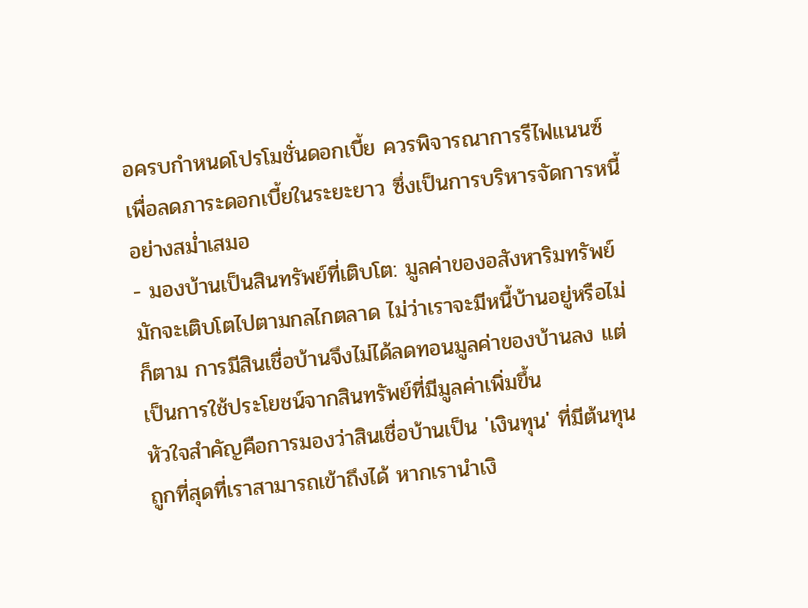อครบกำหนดโปรโมชั่นดอกเบี้ย ควรพิจารณาการรีไฟแนนซ์เพื่อลดภาระดอกเบี้ยในระยะยาว ซึ่งเป็นการบริหารจัดการหนี้อย่างสม่ำเสมอ
- มองบ้านเป็นสินทรัพย์ที่เติบโต: มูลค่าของอสังหาริมทรัพย์มักจะเติบโตไปตามกลไกตลาด ไม่ว่าเราจะมีหนี้บ้านอยู่หรือไม่ก็ตาม การมีสินเชื่อบ้านจึงไม่ได้ลดทอนมูลค่าของบ้านลง แต่เป็นการใช้ประโยชน์จากสินทรัพย์ที่มีมูลค่าเพิ่มขึ้น
หัวใจสำคัญคือการมองว่าสินเชื่อบ้านเป็น 'เงินทุน' ที่มีต้นทุนถูกที่สุดที่เราสามารถเข้าถึงได้ หากเรานำเงิ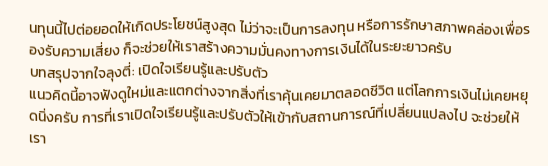นทุนนี้ไปต่อยอดให้เกิดประโยชน์สูงสุด ไม่ว่าจะเป็นการลงทุน หรือการรักษาสภาพคล่องเพื่อรองรับความเสี่ยง ก็จะช่วยให้เราสร้างความมั่นคงทางการเงินได้ในระยะยาวครับ
บทสรุปจากใจลุงตี่: เปิดใจเรียนรู้และปรับตัว
แนวคิดนี้อาจฟังดูใหม่และแตกต่างจากสิ่งที่เราคุ้นเคยมาตลอดชีวิต แต่โลกการเงินไม่เคยหยุดนิ่งครับ การที่เราเปิดใจเรียนรู้และปรับตัวให้เข้ากับสถานการณ์ที่เปลี่ยนแปลงไป จะช่วยให้เรา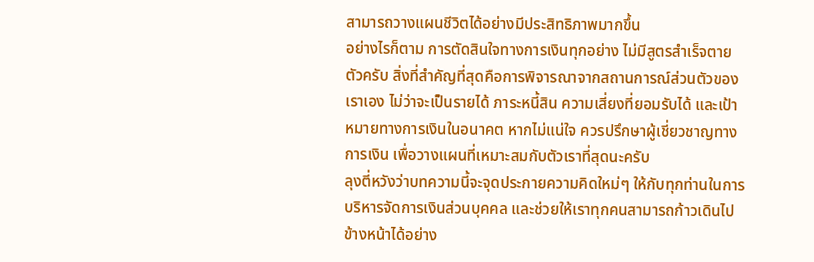สามารถวางแผนชีวิตได้อย่างมีประสิทธิภาพมากขึ้น
อย่างไรก็ตาม การตัดสินใจทางการเงินทุกอย่าง ไม่มีสูตรสำเร็จตายตัวครับ สิ่งที่สำคัญที่สุดคือการพิจารณาจากสถานการณ์ส่วนตัวของเราเอง ไม่ว่าจะเป็นรายได้ ภาระหนี้สิน ความเสี่ยงที่ยอมรับได้ และเป้าหมายทางการเงินในอนาคต หากไม่แน่ใจ ควรปรึกษาผู้เชี่ยวชาญทางการเงิน เพื่อวางแผนที่เหมาะสมกับตัวเราที่สุดนะครับ
ลุงตี่หวังว่าบทความนี้จะจุดประกายความคิดใหม่ๆ ให้กับทุกท่านในการบริหารจัดการเงินส่วนบุคคล และช่วยให้เราทุกคนสามารถก้าวเดินไปข้างหน้าได้อย่าง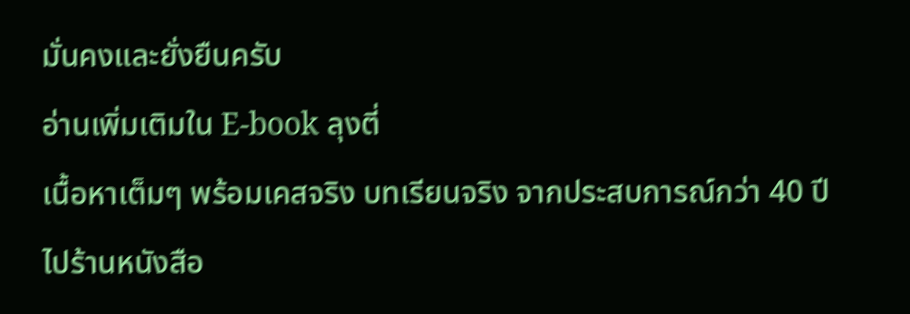มั่นคงและยั่งยืนครับ
อ่านเพิ่มเติมใน E-book ลุงตี่
เนื้อหาเต็มๆ พร้อมเคสจริง บทเรียนจริง จากประสบการณ์กว่า 40 ปี
ไปร้านหนังสือ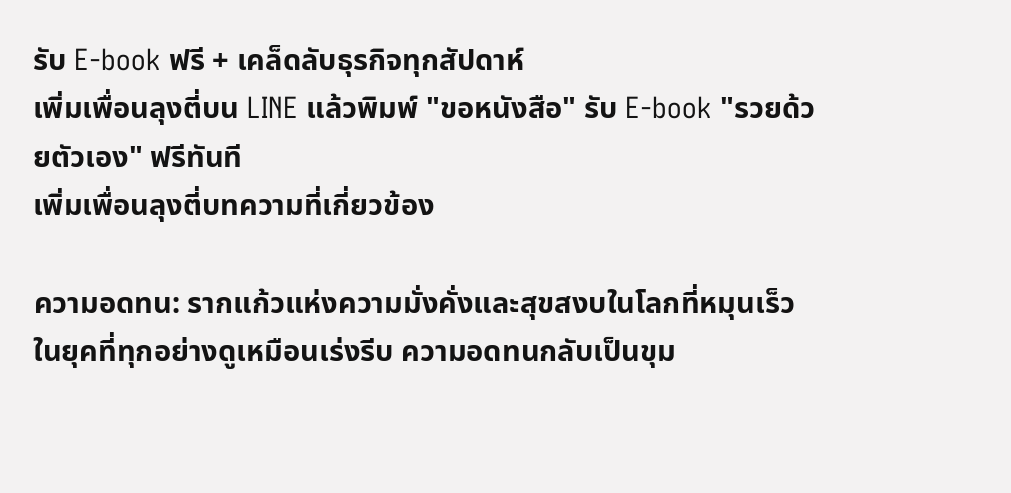รับ E-book ฟรี + เคล็ดลับธุรกิจทุกสัปดาห์
เพิ่มเพื่อนลุงตี่บน LINE แล้วพิมพ์ "ขอหนังสือ" รับ E-book "รวยด้วยตัวเอง" ฟรีทันที
เพิ่มเพื่อนลุงตี่บทความที่เกี่ยวข้อง

ความอดทน: รากแก้วแห่งความมั่งคั่งและสุขสงบในโลกที่หมุนเร็ว
ในยุคที่ทุกอย่างดูเหมือนเร่งรีบ ความอดทนกลับเป็นขุม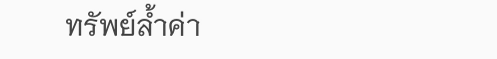ทรัพย์ล้ำค่า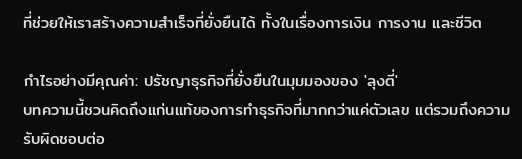ที่ช่วยให้เราสร้างความสำเร็จที่ยั่งยืนได้ ทั้งในเรื่องการเงิน การงาน และชีวิต

กำไรอย่างมีคุณค่า: ปรัชญาธุรกิจที่ยั่งยืนในมุมมองของ 'ลุงตี่'
บทความนี้ชวนคิดถึงแก่นแท้ของการทำธุรกิจที่มากกว่าแค่ตัวเลข แต่รวมถึงความรับผิดชอบต่อ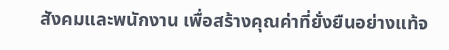สังคมและพนักงาน เพื่อสร้างคุณค่าที่ยั่งยืนอย่างแท้จ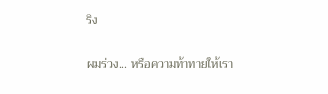ริง

ผมร่วง... หรือความท้าทายให้เรา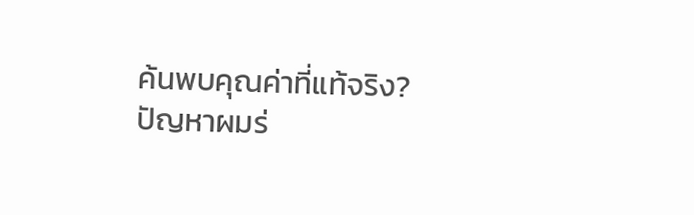ค้นพบคุณค่าที่แท้จริง?
ปัญหาผมร่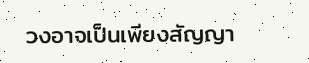วงอาจเป็นเพียงสัญญา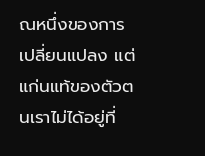ณหนึ่งของการเปลี่ยนแปลง แต่แก่นแท้ของตัวตนเราไม่ได้อยู่ที่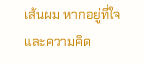เส้นผม หากอยู่ที่ใจและความคิด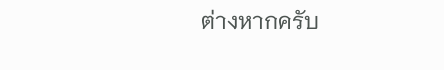ต่างหากครับ